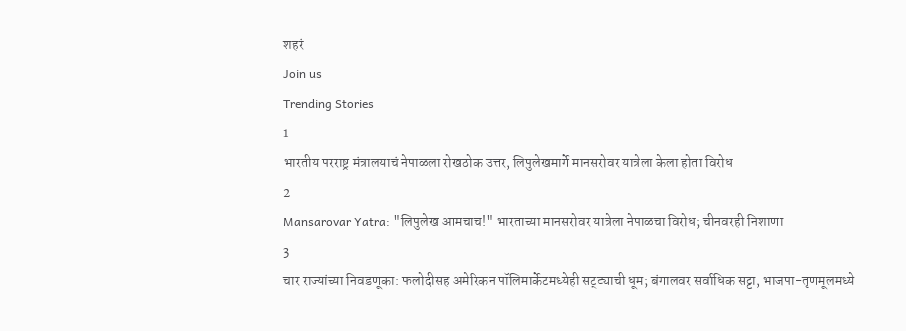शहरं
Join us
Trending Stories
1
भारतीय परराष्ट्र मंत्रालयाचं नेपाळला रोखठोक उत्तर, लिपुलेखमार्गे मानसरोवर यात्रेला केला होता विरोध
2
Mansarovar Yatra: "लिपुलेख आमचाच!" भारताच्या मानसरोवर यात्रेला नेपाळचा विरोध; चीनवरही निशाणा
3
चार राज्यांच्या निवडणूका: फलोदीसह अमेरिकन पॉलिमार्केटमध्येही सट्ट्याची धूम; बंगालवर सर्वाधिक सट्टा, भाजपा-तृणमूलमध्ये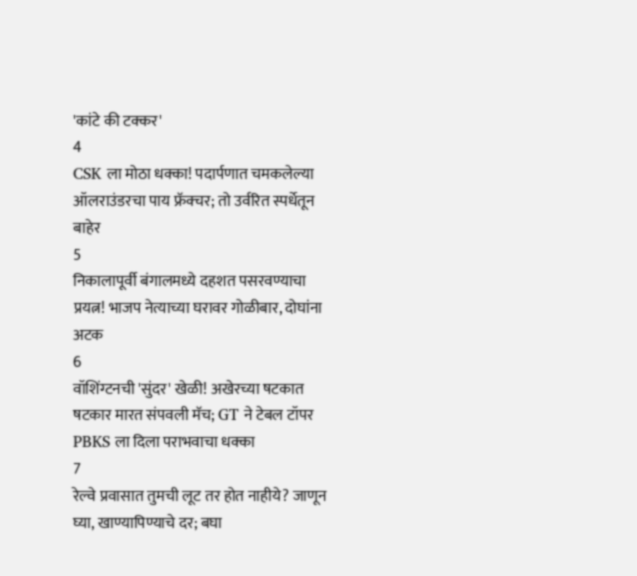'कांटे की टक्कर'
4
CSK ला मोठा धक्का! पदार्पणात चमकलेल्या ऑलराउंडरचा पाय फ्रॅक्चर; तो उर्वरित स्पर्धेतून बाहेर
5
निकालापूर्वी बंगालमध्ये दहशत पसरवण्याचा प्रयत्न! भाजप नेत्याच्या घरावर गोळीबार, दोघांना अटक
6
वॉशिंग्टनची 'सुंदर' खेळी! अखेरच्या षटकात षटकार मारत संपवली मॅच; GT ने टेबल टॉपर PBKS ला दिला पराभवाचा धक्का
7
रेल्वे प्रवासात तुमची लूट तर होत नाहीये? जाणून घ्या, खाण्यापिण्याचे दर; बघा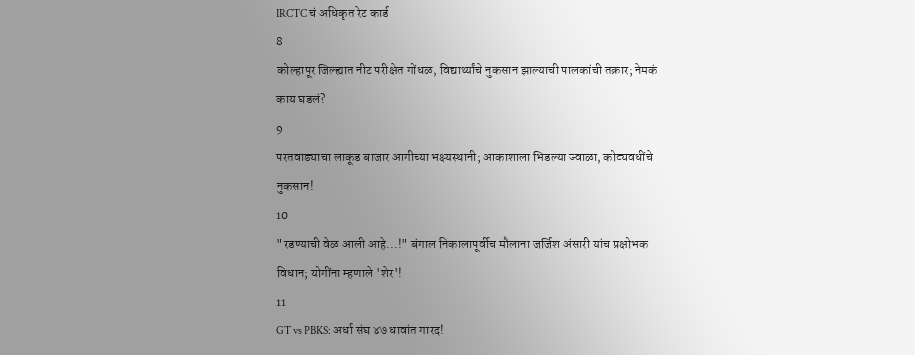IRCTC चं अधिकृत रेट कार्ड
8
कोल्हापूर जिल्ह्यात नीट परीक्षेत गोंधळ, विद्यार्थ्यांचे नुकसान झाल्याची पालकांची तक्रार; नेमकं काय घडलं?
9
परतवाड्याचा लाकूड बाजार आगीच्या भक्ष्यस्थानी; आकाशाला भिडल्या ज्वाळा, कोट्यवधींचे नुकसान!
10
"रडण्याची वेळ आली आहे...!" बंगाल निकालापूर्वीच मौलाना जर्जिश अंसारी यांच प्रक्षोभक विधान; योगींना म्हणाले 'शेर'!
11
GT vs PBKS: अर्धा संघ ४७ धावांत गारद!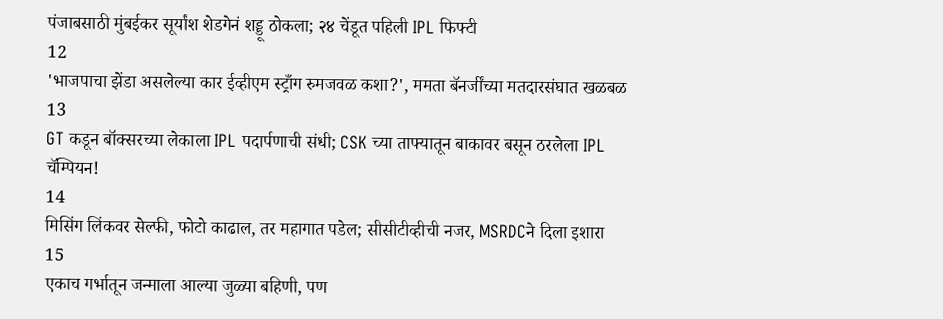पंजाबसाठी मुंबईकर सूर्यांश शेडगेनं शड्डू ठोकला; २४ चेंडूत पहिली IPL फिफ्टी
12
'भाजपाचा झेंडा असलेल्या कार ईव्हीएम स्ट्राँग रुमजवळ कशा?', ममता बॅनर्जींच्या मतदारसंघात खळबळ
13
GT कडून बॉक्सरच्या लेकाला IPL पदार्पणाची संधी; CSK च्या ताफ्यातून बाकावर बसून ठरलेला IPL चॅम्पियन!
14
मिसिंग लिंकवर सेल्फी, फोटो काढाल, तर महागात पडेल; सीसीटीव्हीची नजर, MSRDCने दिला इशारा
15
एकाच गर्भातून जन्माला आल्या जुळ्या बहिणी, पण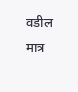वडील मात्र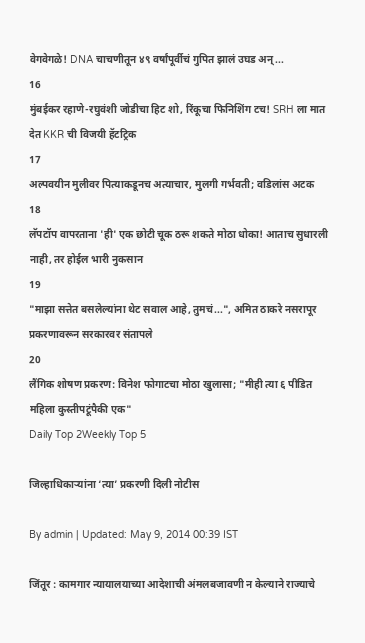वेगवेगळे! DNA चाचणीतून ४९ वर्षांपूर्वीचं गुपित झालं उघड अन्...
16
मुंबईकर रहाणे-रघुवंशी जोडीचा हिट शो, रिंकूचा फिनिशिंग टच! SRH ला मात देत KKR ची विजयी हॅटट्रिक
17
अल्पवयीन मुलीवर पित्याकडूनच अत्याचार, मुलगी गर्भवती; वडिलांस अटक
18
लॅपटॉप वापरताना 'ही' एक छोटी चूक ठरू शकते मोठा धोका! आताच सुधारली नाही, तर होईल भारी नुकसान
19
"माझा सत्तेत बसलेल्यांना थेट सवाल आहे, तुमचं...", अमित ठाकरे नसरापूर प्रकरणावरून सरकारवर संतापले
20
लैंगिक शोषण प्रकरण: विनेश फोगाटचा मोठा खुलासा; "मीही त्या ६ पीडित महिला कुस्तीपटूंपैकी एक"
Daily Top 2Weekly Top 5

जिल्हाधिकार्‍यांना ‘त्या’ प्रकरणी दिली नोटीस

By admin | Updated: May 9, 2014 00:39 IST

जिंतूर : कामगार न्यायालयाच्या आदेशाची अंमलबजावणी न केल्याने राज्याचे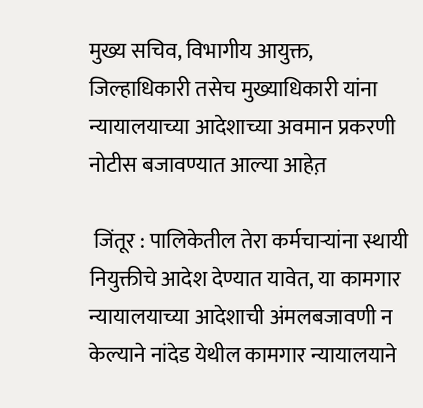मुख्य सचिव, विभागीय आयुक्त, जिल्हाधिकारी तसेच मुख्याधिकारी यांना न्यायालयाच्या आदेशाच्या अवमान प्रकरणी नोटीस बजावण्यात आल्या आहेत़

 जिंतूर : पालिकेतील तेरा कर्मचार्‍यांना स्थायी नियुक्तीचे आदेश देण्यात यावेत, या कामगार न्यायालयाच्या आदेशाची अंमलबजावणी न केल्याने नांदेड येथील कामगार न्यायालयाने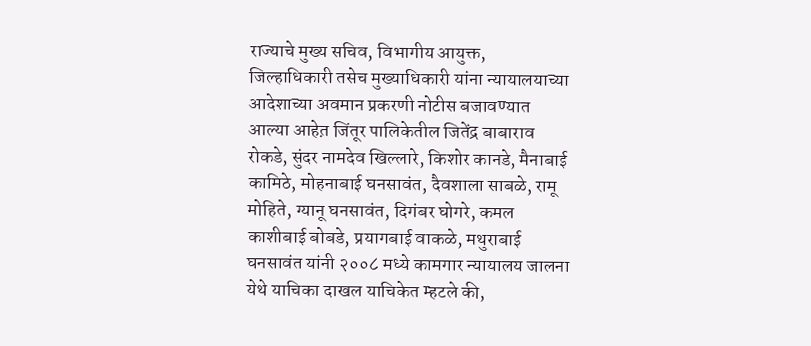राज्याचे मुख्य सचिव, विभागीय आयुक्त, जिल्हाधिकारी तसेच मुख्याधिकारी यांना न्यायालयाच्या आदेशाच्या अवमान प्रकरणी नोटीस बजावण्यात आल्या आहेत़ जिंतूर पालिकेतील जितेंद्र बाबाराव रोकडे, सुंदर नामदेव खिल्लारे, किशोर कानडे, मैनाबाई कामिठे, मोहनाबाई घनसावंत, दैवशाला साबळे, रामू मोहिते, ग्यानू घनसावंत, दिगंबर घोगरे, कमल काशीबाई बोबडे, प्रयागबाई वाकळे, मथुराबाई घनसावंत यांनी २००८ मध्ये कामगार न्यायालय जालना येथे याचिका दाखल याचिकेत म्हटले की,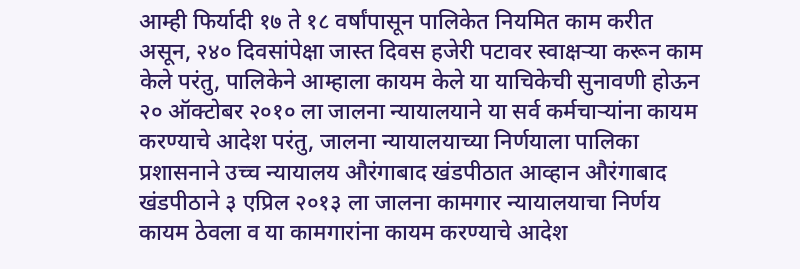आम्ही फिर्यादी १७ ते १८ वर्षांपासून पालिकेत नियमित काम करीत असून, २४० दिवसांपेक्षा जास्त दिवस हजेरी पटावर स्वाक्षर्‍या करून काम केले परंतु, पालिकेने आम्हाला कायम केले या याचिकेची सुनावणी होऊन २० ऑक्टोबर २०१० ला जालना न्यायालयाने या सर्व कर्मचार्‍यांना कायम करण्याचे आदेश परंतु, जालना न्यायालयाच्या निर्णयाला पालिका प्रशासनाने उच्च न्यायालय औरंगाबाद खंडपीठात आव्हान औरंगाबाद खंडपीठाने ३ एप्रिल २०१३ ला जालना कामगार न्यायालयाचा निर्णय कायम ठेवला व या कामगारांना कायम करण्याचे आदेश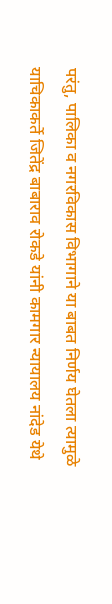परंतु, पालिका व नगरविकास विभागाने या बाबत निर्णय घेतला त्यामुळे याचिकाकर्ते जितेंद्र बाबाराव रोकडे यांनी कामगार न्यायालय नांदेड येथे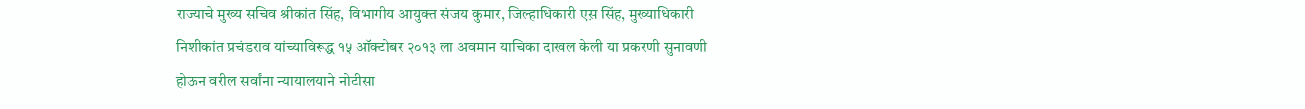राज्याचे मुख्य सचिव श्रीकांत सिंह, विभागीय आयुक्त संजय कुमार, जिल्हाधिकारी एस़ सिंह, मुख्याधिकारी निशीकांत प्रचंडराव यांच्याविरूद्ध १५ ऑक्टोबर २०१३ ला अवमान याचिका दाखल केली या प्रकरणी सुनावणी होऊन वरील सर्वांना न्यायालयाने नोटीसा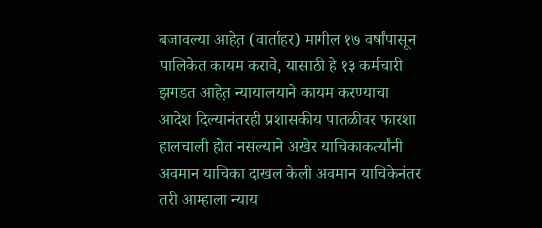बजावल्या आहेत़ (वार्ताहर) मागील १७ वर्षांपासून पालिकेत कायम करावे, यासाठी हे १३ कर्मचारी झगडत आहेत़ न्यायालयाने कायम करण्याचा आदेश दिल्यानंतरही प्रशासकीय पातळीवर फारशा हालचाली होत नसल्याने अखेर याचिकाकर्त्यांनी अवमान याचिका दाखल केली अवमान याचिकेनंतर तरी आम्हाला न्याय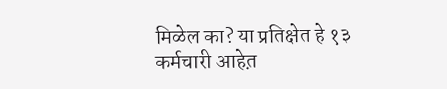मिळेल का? या प्रतिक्षेत हे १३ कर्मचारी आहेत़